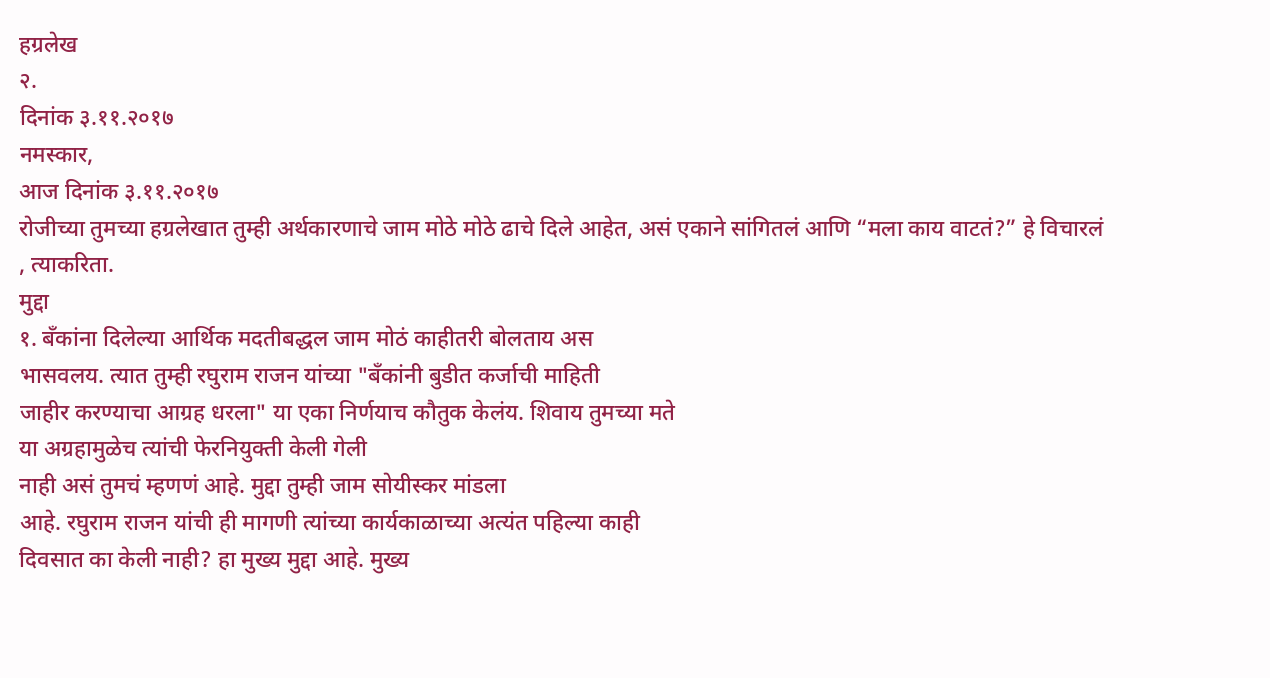हग्रलेख
२.
दिनांक ३.११.२०१७
नमस्कार,
आज दिनांक ३.११.२०१७
रोजीच्या तुमच्या हग्रलेखात तुम्ही अर्थकारणाचे जाम मोठे मोठे ढाचे दिले आहेत, असं एकाने सांगितलं आणि “मला काय वाटतं?” हे विचारलं , त्याकरिता.
मुद्दा
१. बँकांना दिलेल्या आर्थिक मदतीबद्धल जाम मोठं काहीतरी बोलताय अस
भासवलय. त्यात तुम्ही रघुराम राजन यांच्या "बँकांनी बुडीत कर्जाची माहिती
जाहीर करण्याचा आग्रह धरला" या एका निर्णयाच कौतुक केलंय. शिवाय तुमच्या मते
या अग्रहामुळेच त्यांची फेरनियुक्ती केली गेली
नाही असं तुमचं म्हणणं आहे. मुद्दा तुम्ही जाम सोयीस्कर मांडला
आहे. रघुराम राजन यांची ही मागणी त्यांच्या कार्यकाळाच्या अत्यंत पहिल्या काही
दिवसात का केली नाही? हा मुख्य मुद्दा आहे. मुख्य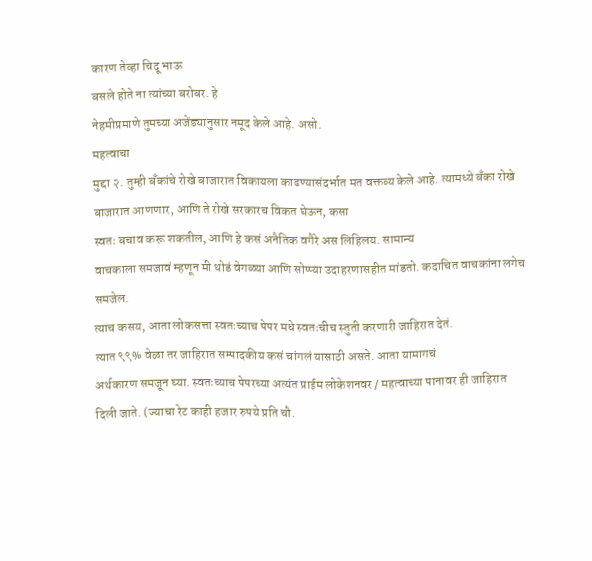कारण तेव्हा चिदू भाऊ
बसले होते ना त्यांच्या बरोबर. हे
नेहमीप्रमाणे तुमच्या अजेंड्यानुसार नमूद केले आहे. असो.
महत्वाचा
मुद्दा २. तुम्ही बँकांचे रोखे बाजारात विकायला काढण्यासंदर्भात मत वक्तव्य केले आहे. त्यामध्ये बँका रोखे
बाजारात आणणार, आणि ते रोखे सरकारच विकत घेऊन, कसा
स्वतः बचाव करू शकतील, आणि हे कसं अनैतिक वगैरे अस लिहिलय. सामान्य
वाचकाला समजावं म्हणून मी थोडं वेगळ्या आणि सोप्प्या उदाहरणासहीत मांडतो. कदाचित वाचकांना लगेच
समजेल.
त्याच कसय, आता लोकसत्ता स्वतःच्याच पेपर मधे स्वतःचीच स्तुती करणारी जाहिरात देतं.
त्यात ९९% वेळा तर जाहिरात सम्पादकीय कसं चांगलं यासाठी असते. आता यामागचं
अर्थकारण समजून घ्या. स्वतःच्याच पेपरच्या अत्यंत प्राईम लोकेशनवर / महत्वाच्या पानावर ही जाहिरात
दिली जाते. (ज्याचा रेट काही हजार रुपये प्रति चौ.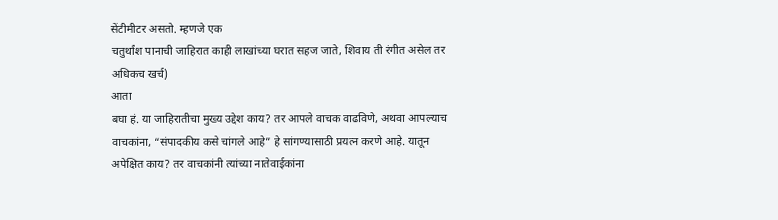सेंटीमीटर असतो. म्हणजे एक
चतुर्थांश पानाची जाहिरात काही लाखांच्या घरात सहज जाते, शिवाय ती रंगीत असेल तर
अधिकच खर्च)
आता
बघा हं. या जाहिरातीचा मुख्य उद्देश काय? तर आपले वाचक वाढविणे, अथवा आपल्याच
वाचकांना, “संपादकीय कसे चांगले आहे” हे सांगण्यासाठी प्रयत्न करणे आहे. यातून
अपेक्षित काय? तर वाचकांनी त्यांच्या नातेवाईकांना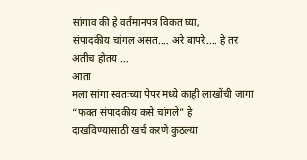सांगाव की हे वर्तमानपत्र विकत घ्या,
संपादकीय चांगल असत.... अरे बापरे.... हे तर अतीच होतय ...
आता
मला सांगा स्वतःच्या पेपर मध्ये काही लाखोंची जागा “फक्त संपादकीय कसे चांगले” हे
दाखविण्यासाठी खर्च करणे कुठल्या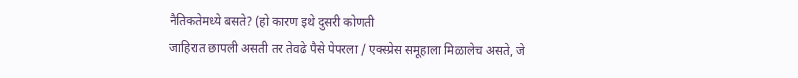नैतिकतेमध्ये बसते? (हो कारण इथे दुसरी कोणती
जाहिरात छापली असती तर तेवढे पैसे पेपरला / एक्स्प्रेस समूहाला मिळालेच असते, जे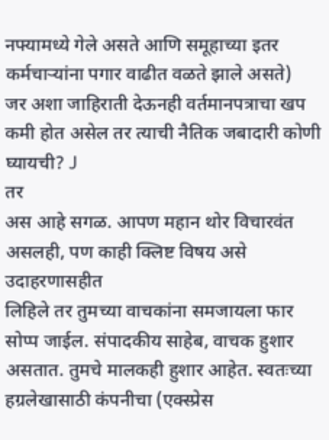नफ्यामध्ये गेले असते आणि समूहाच्या इतर कर्मचाऱ्यांना पगार वाढीत वळते झाले असते)
जर अशा जाहिराती देऊनही वर्तमानपत्राचा खप कमी होत असेल तर त्याची नैतिक जबादारी कोणी
घ्यायची? J
तर
अस आहे सगळ. आपण महान थोर विचारवंत असलही, पण काही क्लिष्ट विषय असे उदाहरणासहीत
लिहिले तर तुमच्या वाचकांना समजायला फार सोप्प जाईल. संपादकीय साहेब, वाचक हुशार
असतात. तुमचे मालकही हुशार आहेत. स्वतःच्या
हग्रलेखासाठी कंपनीचा (एक्स्प्रेस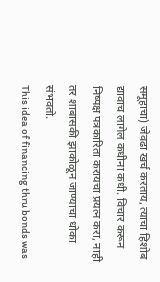समूहाचा) जेवढा खर्च करताय, त्याचा हिशोब
द्यावाच लागेल कधीना कधी. विचार करून निष्पक्ष पत्रकारिता करायचा प्रयत्न करा, नाही
तर शाबासकी झाकोळून जाण्याचा धोका संभवतो.
This idea of financing thru bonds was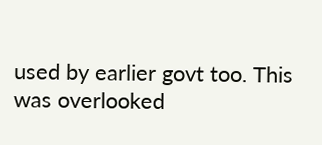used by earlier govt too. This was overlooked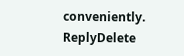conveniently.
ReplyDelete